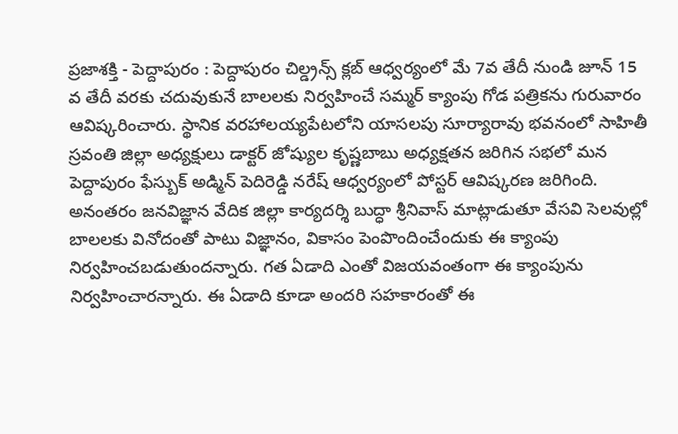ప్రజాశక్తి - పెద్దాపురం : పెద్దాపురం చిల్డ్రన్స్ క్లబ్ ఆధ్వర్యంలో మే 7వ తేదీ నుండి జూన్ 15 వ తేదీ వరకు చదువుకునే బాలలకు నిర్వహించే సమ్మర్ క్యాంపు గోడ పత్రికను గురువారం ఆవిష్కరించారు. స్థానిక వరహాలయ్యపేటలోని యాసలపు సూర్యారావు భవనంలో సాహితీ స్రవంతి జిల్లా అధ్యక్షులు డాక్టర్ జోష్యుల కృష్ణబాబు అధ్యక్షతన జరిగిన సభలో మన పెద్దాపురం ఫేస్బుక్ అడ్మిన్ పెదిరెడ్డి నరేష్ ఆధ్వర్యంలో పోస్టర్ ఆవిష్కరణ జరిగింది. అనంతరం జనవిజ్ఞాన వేదిక జిల్లా కార్యదర్శి బుద్ధా శ్రీనివాస్ మాట్లాడుతూ వేసవి సెలవుల్లో బాలలకు వినోదంతో పాటు విజ్ఞానం, వికాసం పెంపొందించేందుకు ఈ క్యాంపు నిర్వహించబడుతుందన్నారు. గత ఏడాది ఎంతో విజయవంతంగా ఈ క్యాంపును నిర్వహించారన్నారు. ఈ ఏడాది కూడా అందరి సహకారంతో ఈ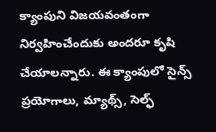క్యాంపుని విజయవంతంగా నిర్వహించేందుకు అందరూ కృషి చేయాలన్నారు. ఈ క్యాంపులో సైన్స్ ప్రయోగాలు, మ్యాథ్స్, సెల్ఫ్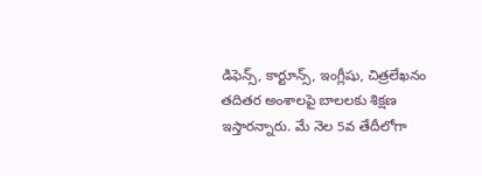డిఫెన్స్, కార్టూన్స్, ఇంగ్లీషు, చిత్రలేఖనం తదితర అంశాలపై బాలలకు శిక్షణ ఇస్తారన్నారు. మే నెల 5వ తేదీలోగా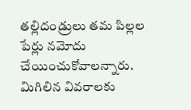తల్లిదండ్రులు తమ పిల్లల పేర్లు నమోదు చేయించుకోవాలన్నారు. మిగిలిన వివరాలకు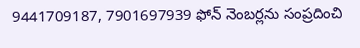9441709187, 7901697939 ఫోన్ నెంబర్లను సంప్రదించి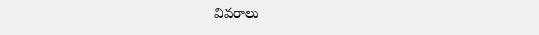వివరాలు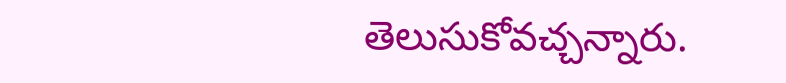తెలుసుకోవచ్చన్నారు.